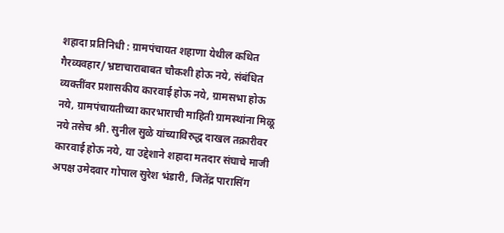शहादा प्रतिनिधी : ग्रामपंचायत शहाणा येथील कथित गैरव्यवहार/भ्रष्टाचाराबाबत चौकशी होऊ नये, संबंधित व्यक्तींवर प्रशासकीय कारवाई होऊ नये, ग्रामसभा होऊ नये, ग्रामपंचायतीच्या कारभाराची माहिती ग्रामस्थांना मिळू नये तसेच श्री. सुनील सुळे यांच्याविरुद्ध दाखल तक्रारीवर कारवाई होऊ नये, या उद्देशाने शहादा मतदार संघाचे माजी अपक्ष उमेदवार गोपाल सुरेश भंडारी, जितेंद्र पारासिंग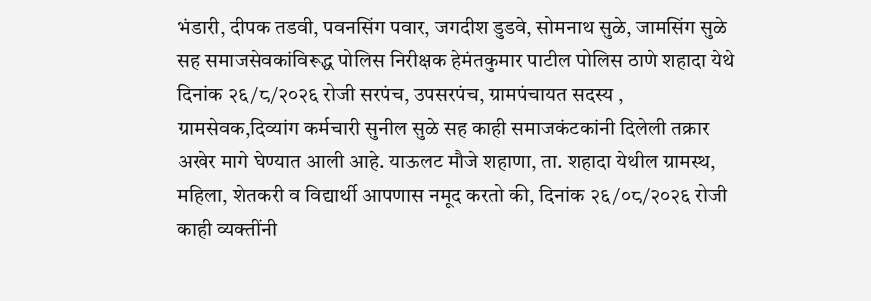भंडारी, दीपक तडवी, पवनसिंग पवार, जगदीश डुडवे, सोमनाथ सुळे, जामसिंग सुळे सह समाजसेवकांविरूद्ध पोलिस निरीक्षक हेमंतकुमार पाटील पोलिस ठाणे शहादा येथे दिनांक २६/८/२०२६ रोजी सरपंच, उपसरपंच, ग्रामपंचायत सदस्य , ग्रामसेवक,दिव्यांग कर्मचारी सुनील सुळे सह काही समाजकंटकांनी दिलेली तक्रार अखेर मागे घेण्यात आली आहे. याऊलट मौजे शहाणा, ता. शहादा येथील ग्रामस्थ, महिला, शेतकरी व विद्यार्थी आपणास नमूद करतो की, दिनांक २६/०८/२०२६ रोजी काही व्यक्तींनी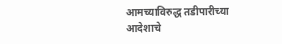आमच्याविरुद्ध तडीपारीच्या आदेशाचे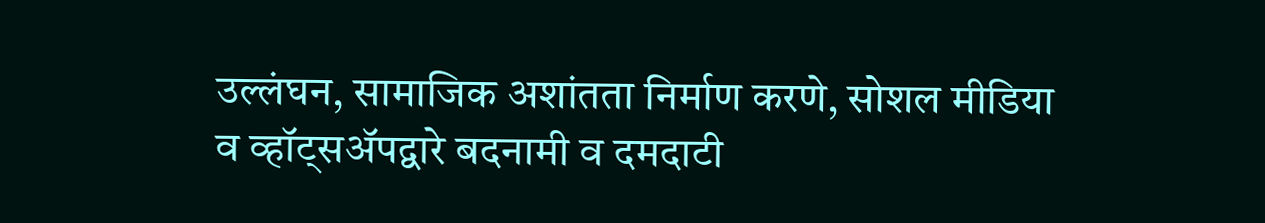उल्लंघन, सामाजिक अशांतता निर्माण करणे, सोशल मीडिया व व्हॉट्सॲपद्वारे बदनामी व दमदाटी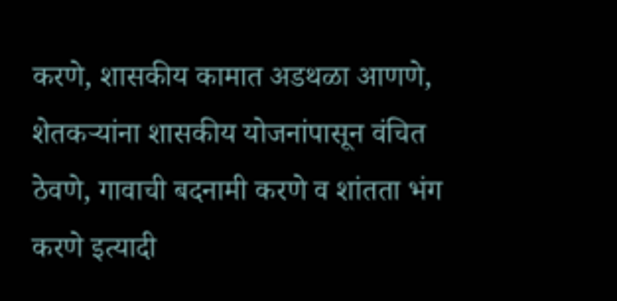करणे, शासकीय कामात अडथळा आणणे, शेतकऱ्यांना शासकीय योजनांपासून वंचित ठेवणे, गावाची बदनामी करणे व शांतता भंग करणे इत्यादी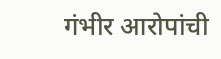गंभीर आरोपांची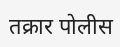तक्रार पोलीस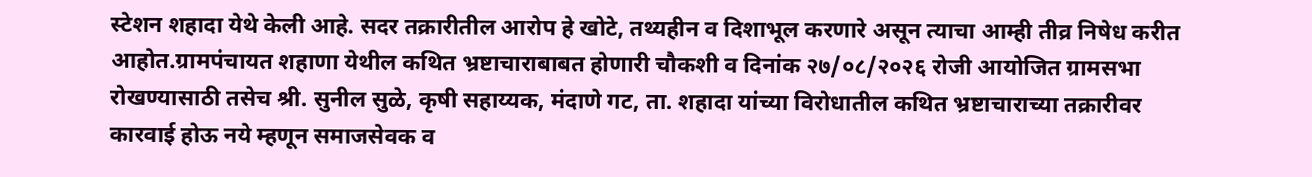स्टेशन शहादा येथे केली आहे. सदर तक्रारीतील आरोप हे खोटे, तथ्यहीन व दिशाभूल करणारे असून त्याचा आम्ही तीव्र निषेध करीत आहोत.ग्रामपंचायत शहाणा येथील कथित भ्रष्टाचाराबाबत होणारी चौकशी व दिनांक २७/०८/२०२६ रोजी आयोजित ग्रामसभा रोखण्यासाठी तसेच श्री. सुनील सुळे, कृषी सहाय्यक, मंदाणे गट, ता. शहादा यांच्या विरोधातील कथित भ्रष्टाचाराच्या तक्रारीवर कारवाई होऊ नये म्हणून समाजसेवक व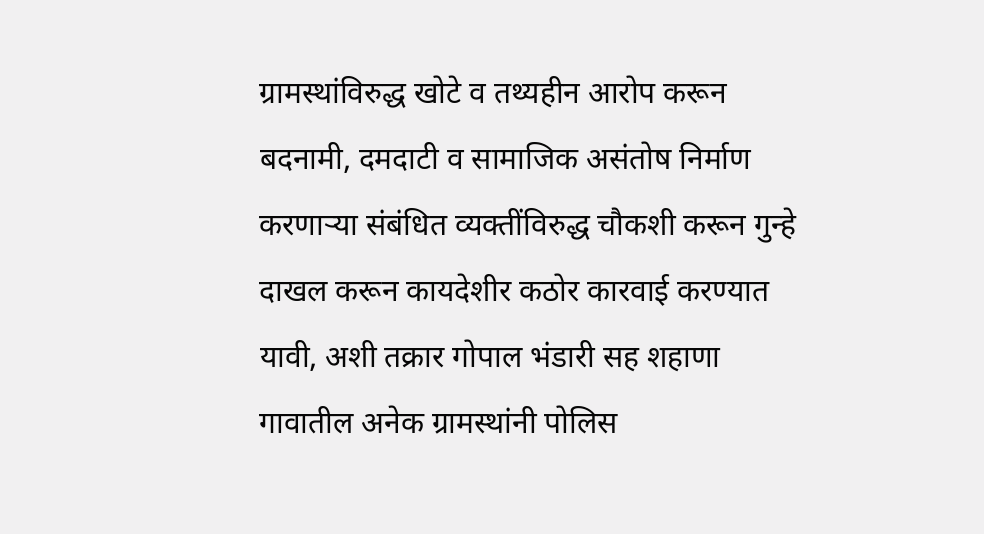ग्रामस्थांविरुद्ध खोटे व तथ्यहीन आरोप करून बदनामी, दमदाटी व सामाजिक असंतोष निर्माण करणाऱ्या संबंधित व्यक्तींविरुद्ध चौकशी करून गुन्हे दाखल करून कायदेशीर कठोर कारवाई करण्यात यावी, अशी तक्रार गोपाल भंडारी सह शहाणा गावातील अनेक ग्रामस्थांनी पोलिस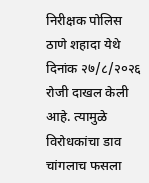निरीक्षक पोलिस ठाणे शहादा येथे दिनांक २७/८/२०२६ रोजी दाखल केली आहे. त्यामुळे विरोधकांचा डाव चांगलाच फसला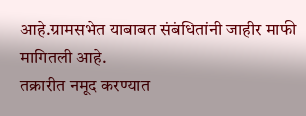आहे.ग्रामसभेत याबाबत संबंधितांनी जाहीर माफी मागितली आहे.
तक्रारीत नमूद करण्यात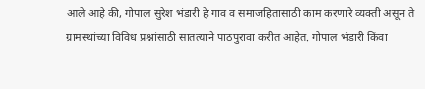आले आहे की, गोपाल सुरेश भंडारी हे गाव व समाजहितासाठी काम करणारे व्यक्ती असून ते ग्रामस्थांच्या विविध प्रश्नांसाठी सातत्याने पाठपुरावा करीत आहेत. गोपाल भंडारी किंवा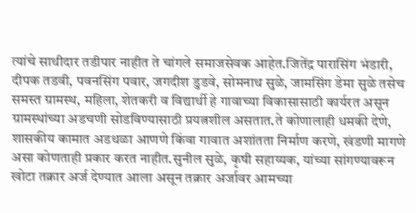त्यांचे साथीदार तडीपार नाहीत ते चांगले समाजसेवक आहेत.जितेंद्र पारासिंग भंडारी, दीपक तडवी, पवनसिंग पवार, जगदीश डुडवे, सोमनाथ सुळे, जामसिंग डेमा सुळे तसेच समस्त ग्रामस्थ, महिला, शेतकरी व विद्यार्थी हे गावाच्या विकासासाठी कार्यरत असून ग्रामस्थांच्या अडचणी सोडविण्यासाठी प्रयत्नशील असतात.ते कोणालाही धमकी देणे, शासकीय कामात अडथळा आणणे किंवा गावात अशांतता निर्माण करणे, खंडणी मागणे असा कोणताही प्रकार करत नाहीत.सुनील सुळे, कृषी सहाय्यक, यांच्या सांगण्यावरून खोटा तक्रार अर्ज देण्यात आला असून तक्रार अर्जावर आमच्या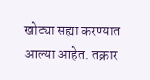खोट्या सह्या करण्यात आल्या आहेत. तक्रार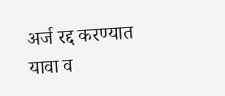अर्ज रद्द करण्यात यावा व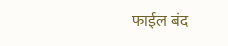फाईल बंद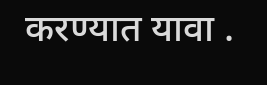करण्यात यावा .